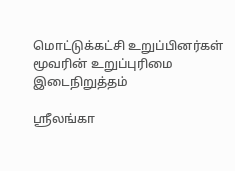மொட்டுக்கட்சி உறுப்பினர்கள் மூவரின் உறுப்புரிமை இடைநிறுத்தம்

ஸ்ரீலங்கா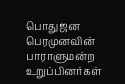பொதுஜன பெரமுனவின் பாராளுமன்ற உறுப்பினர்கள்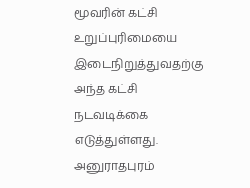மூவரின் கட்சி உறுப்புரிமையை இடைநிறுத்துவதற்கு அந்த கட்சி நடவடிக்கை எடுத்துள்ளது. அனுராதபுரம்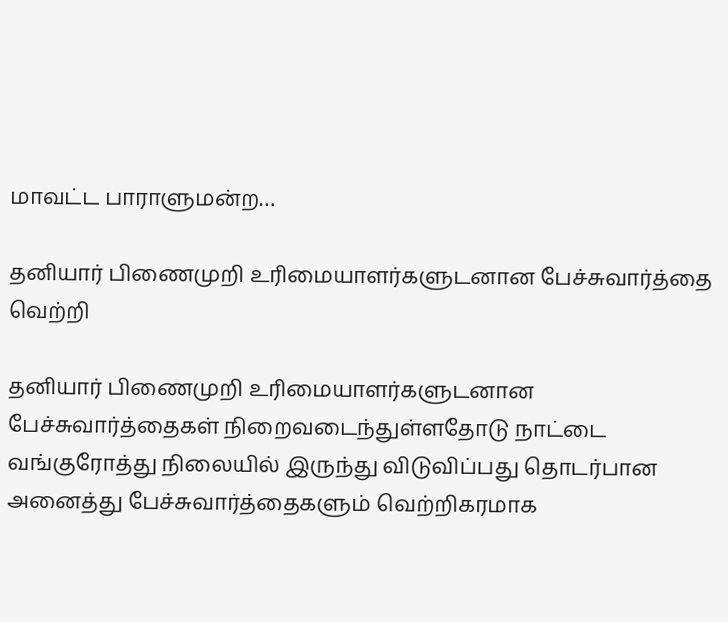மாவட்ட பாராளுமன்ற…

தனியார் பிணைமுறி உரிமையாளர்களுடனான பேச்சுவார்த்தை வெற்றி

தனியார் பிணைமுறி உரிமையாளர்களுடனான பேச்சுவார்த்தைகள் நிறைவடைந்துள்ளதோடு நாட்டை வங்குரோத்து நிலையில் இருந்து விடுவிப்பது தொடர்பான அனைத்து பேச்சுவார்த்தைகளும் வெற்றிகரமாக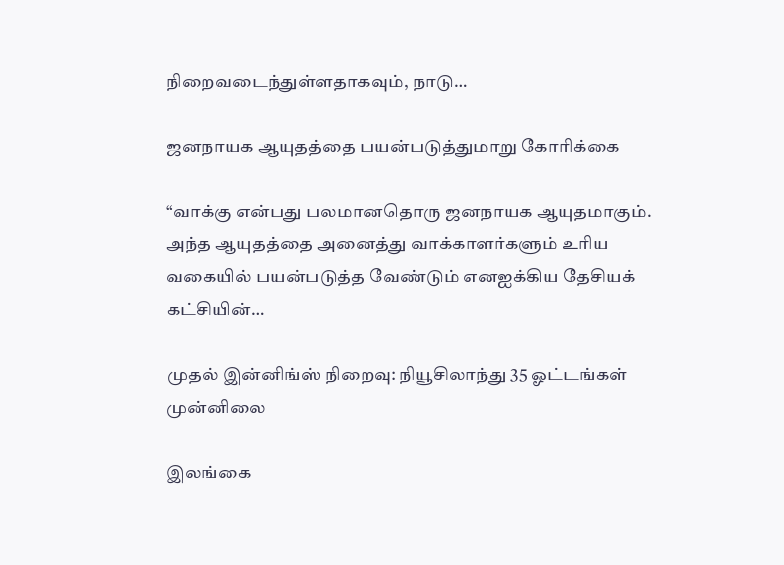நிறைவடைந்துள்ளதாகவும், நாடு…

ஜனநாயக ஆயுதத்தை பயன்படுத்துமாறு கோரிக்கை

“வாக்கு என்பது பலமானதொரு ஜனநாயக ஆயுதமாகும். அந்த ஆயுதத்தை அனைத்து வாக்காளர்களும் உரிய வகையில் பயன்படுத்த வேண்டும் எனஐக்கிய தேசியக் கட்சியின்…

முதல் இன்னிங்ஸ் நிறைவு: நியூசிலாந்து 35 ஓட்டங்கள் முன்னிலை

இலங்கை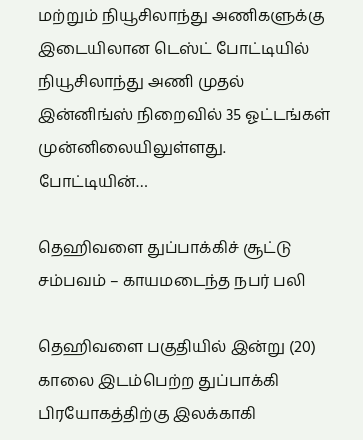மற்றும் நியூசிலாந்து அணிகளுக்கு இடையிலான டெஸ்ட் போட்டியில் நியூசிலாந்து அணி முதல் இன்னிங்ஸ் நிறைவில் 35 ஓட்டங்கள் முன்னிலையிலுள்ளது. போட்டியின்…

தெஹிவளை துப்பாக்கிச் சூட்டு சம்பவம் – காயமடைந்த நபர் பலி

தெஹிவளை பகுதியில் இன்று (20) காலை இடம்பெற்ற துப்பாக்கி பிரயோகத்திற்கு இலக்காகி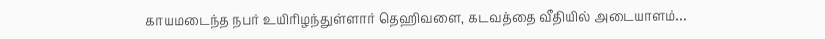காயமடைந்த நபர் உயிரிழந்துள்ளார் தெஹிவளை, கடவத்தை வீதியில் அடையாளம்…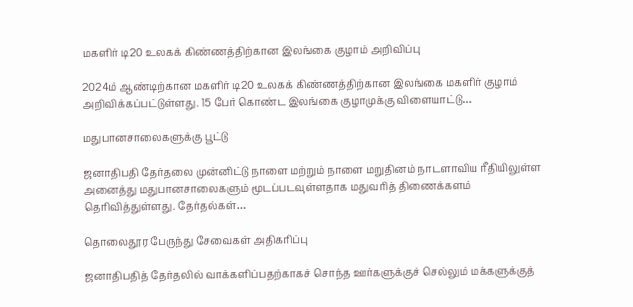மகளிர் டி20 உலகக் கிண்ணத்திற்கான இலங்கை குழாம் அறிவிப்பு

2024ம் ஆண்டிற்கான மகளிர் டி20 உலகக் கிண்ணத்திற்கான இலங்கை மகளிர் குழாம் அறிவிக்கப்பட்டுள்ளது. 15 பேர் கொண்ட இலங்கை குழாமுக்கு விளையாட்டு…

மதுபானசாலைகளுக்கு பூட்டு

ஜனாதிபதி தேர்தலை முன்னிட்டு நாளை மற்றும் நாளை மறுதினம் நாடளாவிய ரீதியிலுள்ள அனைத்து மதுபானசாலைகளும் மூடப்படவுள்ளதாக மதுவரித் திணைக்களம் தெரிவித்துள்ளது. தேர்தல்கள்…

தொலைதூர பேருந்து சேவைகள் அதிகரிப்பு

ஜனாதிபதித் தேர்தலில் வாக்களிப்பதற்காகச் சொந்த ஊர்களுக்குச் செல்லும் மக்களுக்குத்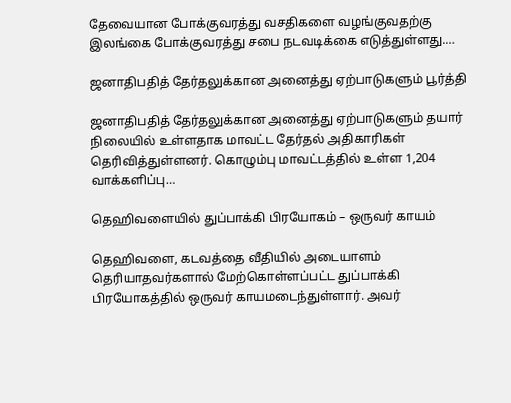தேவையான போக்குவரத்து வசதிகளை வழங்குவதற்கு இலங்கை போக்குவரத்து சபை நடவடிக்கை எடுத்துள்ளது.…

ஜனாதிபதித் தேர்தலுக்கான அனைத்து ஏற்பாடுகளும் பூர்த்தி

ஜனாதிபதித் தேர்தலுக்கான அனைத்து ஏற்பாடுகளும் தயார் நிலையில் உள்ளதாக மாவட்ட தேர்தல் அதிகாரிகள் தெரிவித்துள்ளனர். கொழும்பு மாவட்டத்தில் உள்ள 1,204 வாக்களிப்பு…

தெஹிவளையில் துப்பாக்கி பிரயோகம் – ஒருவர் காயம்

தெஹிவளை, கடவத்தை வீதியில் அடையாளம் தெரியாதவர்களால் மேற்கொள்ளப்பட்ட துப்பாக்கி பிரயோகத்தில் ஒருவர் காயமடைந்துள்ளார். அவர்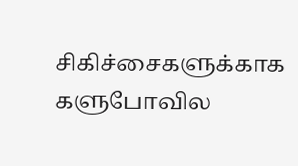சிகிச்சைகளுக்காக களுபோவில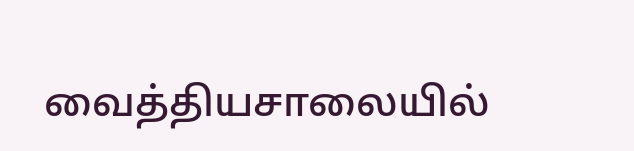வைத்தியசாலையில்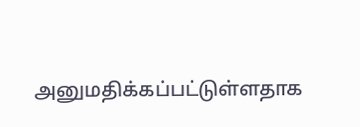அனுமதிக்கப்பட்டுள்ளதாக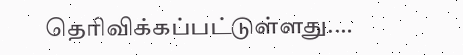தெரிவிக்கப்பட்டுள்ளது.…